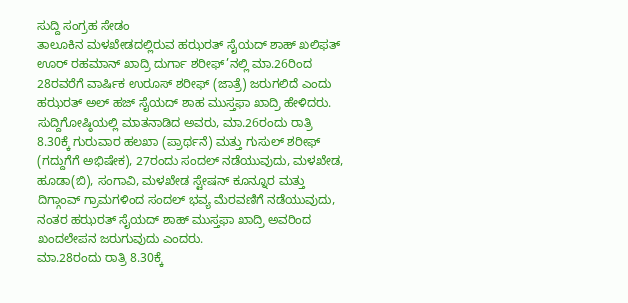ಸುದ್ದಿ ಸಂಗ್ರಹ ಸೇಡಂ
ತಾಲೂಕಿನ ಮಳಖೇಡದಲ್ಲಿರುವ ಹಝರತ್ ಸೈಯದ್ ಶಾಹ್ ಖಲಿಫತ್ ಊರ್ ರಹಮಾನ್ ಖಾದ್ರಿ ದುರ್ಗಾ ಶರೀಫ್’ನಲ್ಲಿ ಮಾ.26ರಿಂದ 28ರವರೆಗೆ ವಾರ್ಷಿಕ ಉರೂಸ್ ಶರೀಫ್ (ಜಾತ್ರೆ) ಜರುಗಲಿದೆ ಎಂದು ಹಝರತ್ ಅಲ್ ಹಜ್ ಸೈಯದ್ ಶಾಹ ಮುಸ್ತಫಾ ಖಾದ್ರಿ ಹೇಳಿದರು.
ಸುದ್ದಿಗೋಷ್ಠಿಯಲ್ಲಿ ಮಾತನಾಡಿದ ಅವರು, ಮಾ.26ರಂದು ರಾತ್ರಿ 8.30ಕ್ಕೆ ಗುರುವಾರ ಹಲಖಾ (ಪ್ರಾರ್ಥನೆ) ಮತ್ತು ಗುಸುಲ್ ಶರೀಫ್ (ಗದ್ದುಗೆಗೆ ಅಭಿಷೇಕ), 27ರಂದು ಸಂದಲ್ ನಡೆಯುವುದು, ಮಳಖೇಡ, ಹೂಡಾ(ಬಿ), ಸಂಗಾವಿ, ಮಳಖೇಡ ಸ್ಟೇಷನ್ ಕೂನ್ನೂರ ಮತ್ತು ದಿಗ್ಗಾಂವ್ ಗ್ರಾಮಗಳಿಂದ ಸಂದಲ್ ಭವ್ಯ ಮೆರವಣಿಗೆ ನಡೆಯುವುದು, ನಂತರ ಹಝರತ್ ಸೈಯದ್ ಶಾಹ್ ಮುಸ್ತಫಾ ಖಾದ್ರಿ ಅವರಿಂದ ಖಂದಲೇಪನ ಜರುಗುವುದು ಎಂದರು.
ಮಾ.28ರಂದು ರಾತ್ರಿ 8.30ಕ್ಕೆ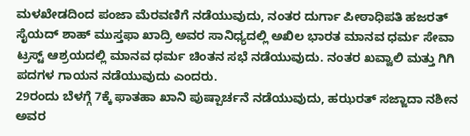ಮಳಖೇಡದಿಂದ ಪಂಜಾ ಮೆರವಣಿಗೆ ನಡೆಯುವುದು, ನಂತರ ದುರ್ಗಾ ಪೀಠಾಧಿಪತಿ ಹಜರತ್ ಸೈಯದ್ ಶಾಹ್ ಮುಸ್ತಫಾ ಖಾದ್ರಿ ಅವರ ಸಾನಿಧ್ಯದಲ್ಲಿ ಅಖಿಲ ಭಾರತ ಮಾನವ ಧರ್ಮ ಸೇವಾ ಟ್ರಸ್ಟ್ ಆಶ್ರಯದಲ್ಲಿ ಮಾನವ ಧರ್ಮ ಚಿಂತನ ಸಭೆ ನಡೆಯುವುದು. ನಂತರ ಖವ್ವಾಲಿ ಮತ್ತು ಗಿಗಿ ಪದಗಳ ಗಾಯನ ನಡೆಯುವುದು ಎಂದರು.
29ರಂದು ಬೆಳಗ್ಗೆ 7ಕ್ಕೆ ಫಾತಹಾ ಖಾನಿ ಪುಷ್ಪಾರ್ಚನೆ ನಡೆಯುವುದು, ಹಝರತ್ ಸಜ್ಜಾದಾ ನಶೀನ ಅವರ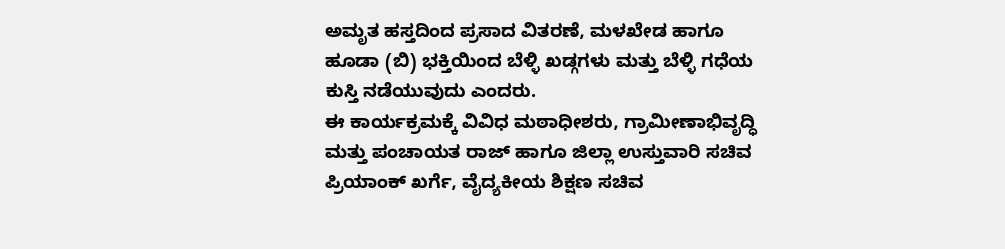ಅಮೃತ ಹಸ್ತದಿಂದ ಪ್ರಸಾದ ವಿತರಣೆ, ಮಳಖೇಡ ಹಾಗೂ ಹೂಡಾ (ಬಿ) ಭಕ್ತಿಯಿಂದ ಬೆಳ್ಳಿ ಖಡ್ಗಗಳು ಮತ್ತು ಬೆಳ್ಳಿ ಗಧೆಯ ಕುಸ್ತಿ ನಡೆಯುವುದು ಎಂದರು.
ಈ ಕಾರ್ಯಕ್ರಮಕ್ಕೆ ವಿವಿಧ ಮಠಾಧೀಶರು, ಗ್ರಾಮೀಣಾಭಿವೃದ್ಧಿ ಮತ್ತು ಪಂಚಾಯತ ರಾಜ್ ಹಾಗೂ ಜಿಲ್ಲಾ ಉಸ್ತುವಾರಿ ಸಚಿವ ಪ್ರಿಯಾಂಕ್ ಖರ್ಗೆ, ವೈದ್ಯಕೀಯ ಶಿಕ್ಷಣ ಸಚಿವ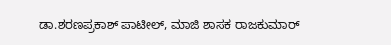ಡಾ.ಶರಣಪ್ರಕಾಶ್ ಪಾಟೀಲ್, ಮಾಜಿ ಶಾಸಕ ರಾಜಕುಮಾರ್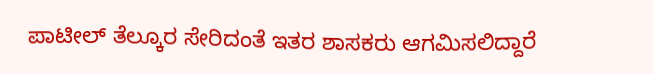ಪಾಟೀಲ್ ತೆಲ್ಕೂರ ಸೇರಿದಂತೆ ಇತರ ಶಾಸಕರು ಆಗಮಿಸಲಿದ್ದಾರೆ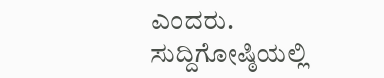ಎಂದರು.
ಸುದ್ದಿಗೋಷ್ಠಿಯಲ್ಲಿ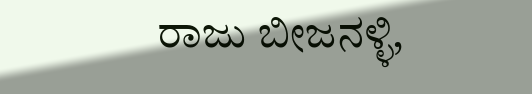ರಾಜು ಬೀಜನಳ್ಳಿ,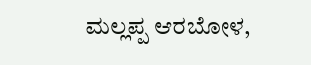ಮಲ್ಲಪ್ಪ ಆರಬೋಳ,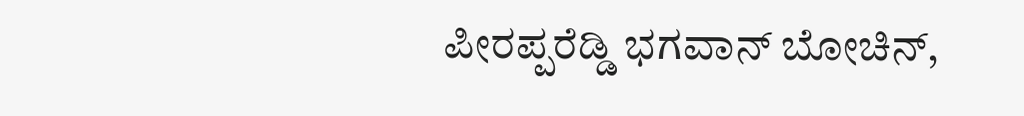ಪೀರಪ್ಪರೆಡ್ಡಿ ಭಗವಾನ್ ಬೋಚಿನ್,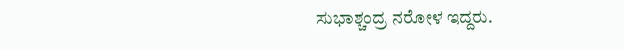ಸುಭಾಶ್ಚಂದ್ರ ನರೋಳ ಇದ್ದರು.